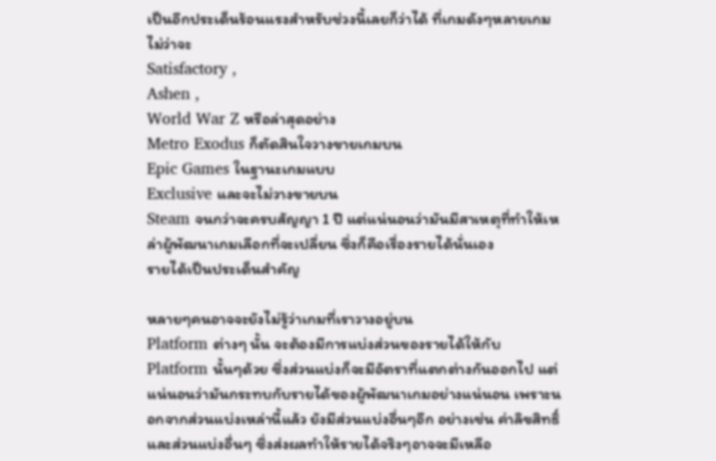เป็นอีกประเด็นร้อนแรงสำหรับช่วงนี้เลยก็ว่าได้ ที่เกมดังๆหลายเกมไม่ว่าจะ
Satisfactory ,
Ashen ,
World War Z หรือล่าสุดอย่าง
Metro Exodus ก็ตัดสินใจวางขายเกมบน
Epic Games ในฐานะเกมแบบ
Exclusive และจะไม่วางขายบน
Steam จนกว่าจะครบสัญญา 1 ปี แต่แน่นอนว่ามันมีสาเหตุที่ทำให้เหล่าผู้พัฒนาเกมเลือกที่จะเปลี่ยน ซึ่งก็คือเรื่องรายได้นั่นเอง
รายได้เป็นประเด็นสำคัญ

หลายๆคนอาจจะยังไม่รู้ว่าเกมที่เราวางอยู่บน
Platform ต่างๆ นั้น จะต้องมีการแบ่งส่วนของรายได้ให้กับ
Platform นั้นๆด้วย ซึ่งส่วนแบ่งก็จะมีอัตราที่แตกต่างกันออกไป แต่แน่นอนว่ามันกระทบกับรายได้ของผู้พัฒนาเกมอย่างแน่นอน เพราะนอกจากส่วนแบ่งเหล่านี้แล้ว ยังมีส่วนแบ่งอื่นๆอีก อย่างเช่น ค่าลิขสิทธิ์ และส่วนแบ่งอื่นๆ ซึ่งส่งผลทำให้รายได้จริงๆอาจจะมีเหลือ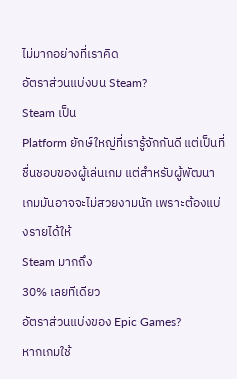ไม่มากอย่างที่เราคิด
อัตราส่วนแบ่งบน Steam?
Steam เป็น
Platform ยักษ์ใหญ่ที่เรารู้จักกันดี แต่เป็นที่ชื่นชอบของผู้เล่นเกม แต่สำหรับผู้พัฒนาเกมมันอาจจะไม่สวยงามนัก เพราะต้องแบ่งรายได้ให้
Steam มากถึง
30% เลยทีเดียว
อัตราส่วนแบ่งของ Epic Games?
หากเกมใช้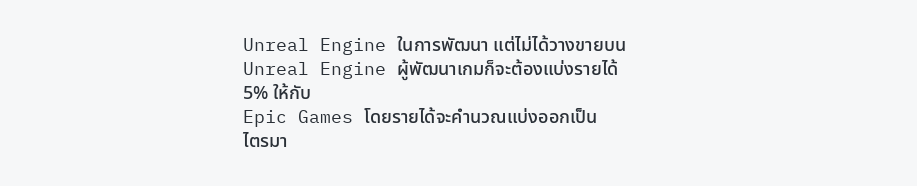Unreal Engine ในการพัฒนา แต่ไม่ได้วางขายบน
Unreal Engine ผู้พัฒนาเกมก็จะต้องแบ่งรายได้
5% ให้กับ
Epic Games โดยรายได้จะคำนวณแบ่งออกเป็น
ไตรมา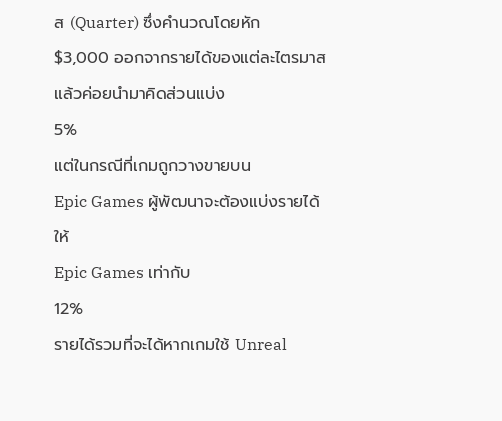ส (Quarter) ซึ่งคำนวณโดยหัก
$3,000 ออกจากรายได้ของแต่ละไตรมาส แล้วค่อยนำมาคิดส่วนแบ่ง
5%
แต่ในกรณีที่เกมถูกวางขายบน
Epic Games ผู้พัฒนาจะต้องแบ่งรายได้ให้
Epic Games เท่ากับ
12%
รายได้รวมที่จะได้หากเกมใช้ Unreal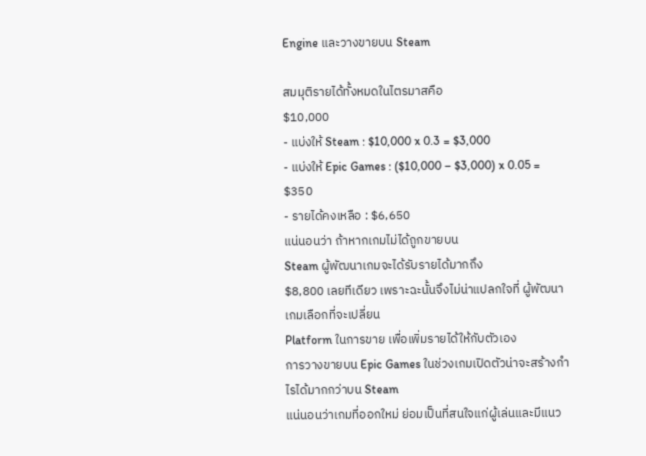Engine และวางขายบน Steam

สมมุติรายได้ทั้งหมดในไตรมาสคือ
$10,000
- แบ่งให้ Steam : $10,000 x 0.3 = $3,000
- แบ่งให้ Epic Games : ($10,000 – $3,000) x 0.05 = $350
- รายได้คงเหลือ : $6,650
แน่นอนว่า ถ้าหากเกมไม่ได้ถูกขายบน
Steam ผู้พัฒนาเกมจะได้รับรายได้มากถึง
$8,800 เลยทีเดียว เพราะฉะนั้นจึงไม่น่าแปลกใจที่ ผู้พัฒนาเกมเลือกที่จะเปลี่ยน
Platform ในการขาย เพื่อเพิ่มรายได้ให้กับตัวเอง
การวางขายบน Epic Games ในช่วงเกมเปิดตัวน่าจะสร้างกำไรได้มากกว่าบน Steam
แน่นอนว่าเกมที่ออกใหม่ ย่อมเป็นที่สนใจแก่ผู้เล่นและมีแนว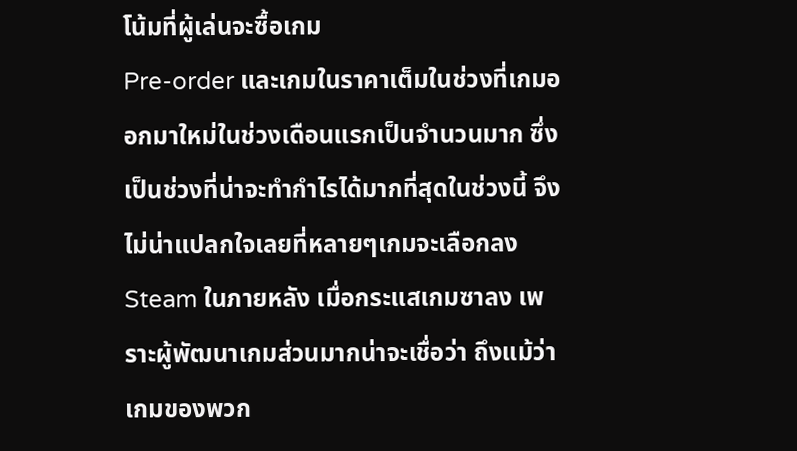โน้มที่ผู้เล่นจะซื้อเกม
Pre-order และเกมในราคาเต็มในช่วงที่เกมออกมาใหม่ในช่วงเดือนแรกเป็นจำนวนมาก ซึ่งเป็นช่วงที่น่าจะทำกำไรได้มากที่สุดในช่วงนี้ จึงไม่น่าแปลกใจเลยที่หลายๆเกมจะเลือกลง
Steam ในภายหลัง เมื่อกระแสเกมซาลง เพราะผู้พัฒนาเกมส่วนมากน่าจะเชื่อว่า ถึงแม้ว่าเกมของพวก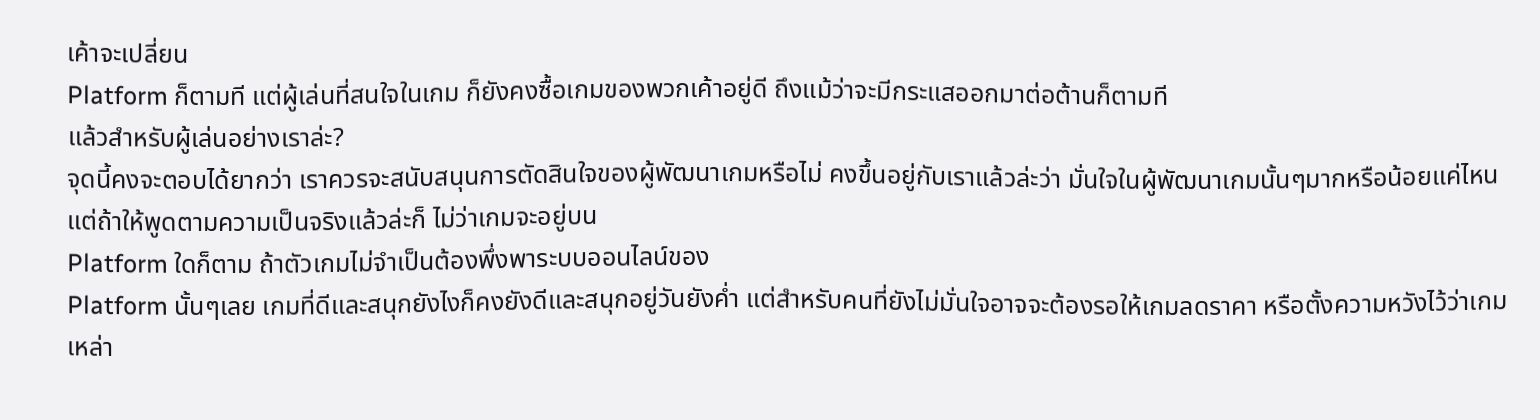เค้าจะเปลี่ยน
Platform ก็ตามที แต่ผู้เล่นที่สนใจในเกม ก็ยังคงซื้อเกมของพวกเค้าอยู่ดี ถึงแม้ว่าจะมีกระแสออกมาต่อต้านก็ตามที
แล้วสำหรับผู้เล่นอย่างเราล่ะ?
จุดนี้คงจะตอบได้ยากว่า เราควรจะสนับสนุนการตัดสินใจของผู้พัฒนาเกมหรือไม่ คงขึ้นอยู่กับเราแล้วล่ะว่า มั่นใจในผู้พัฒนาเกมนั้นๆมากหรือน้อยแค่ไหน แต่ถ้าให้พูดตามความเป็นจริงแล้วล่ะก็ ไม่ว่าเกมจะอยู่บน
Platform ใดก็ตาม ถ้าตัวเกมไม่จำเป็นต้องพึ่งพาระบบออนไลน์ของ
Platform นั้นๆเลย เกมที่ดีและสนุกยังไงก็คงยังดีและสนุกอยู่วันยังค่ำ แต่สำหรับคนที่ยังไม่มั่นใจอาจจะต้องรอให้เกมลดราคา หรือตั้งความหวังไว้ว่าเกมเหล่า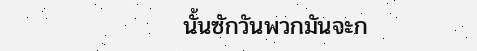นั้นซักวันพวกมันจะก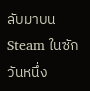ลับมาบน
Steam ในซักวันหนึ่ง